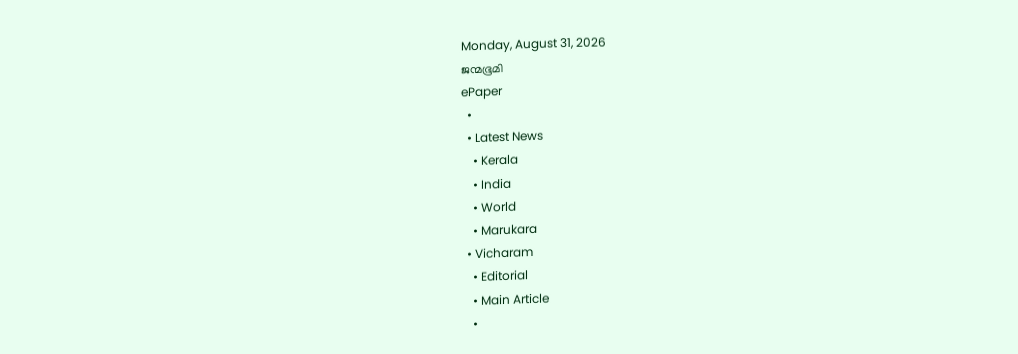Monday, August 31, 2026
ജന്മഭൂമി
ePaper
  •
  • Latest News
    • Kerala
    • India
    • World
    • Marukara
  • Vicharam
    • Editorial
    • Main Article
    •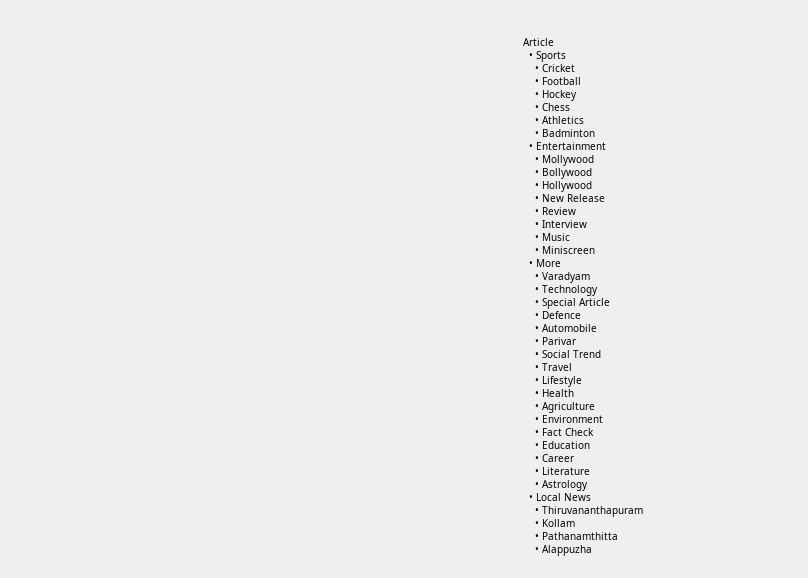Article
  • Sports
    • Cricket
    • Football
    • Hockey
    • Chess
    • Athletics
    • Badminton
  • Entertainment
    • Mollywood
    • Bollywood
    • Hollywood
    • New Release
    • Review
    • Interview
    • Music
    • Miniscreen
  • More
    • Varadyam
    • Technology
    • Special Article
    • Defence
    • Automobile
    • Parivar
    • Social Trend
    • Travel
    • Lifestyle
    • Health
    • Agriculture
    • Environment
    • Fact Check
    • Education
    • Career
    • Literature
    • Astrology
  • Local News
    • Thiruvananthapuram
    • Kollam
    • Pathanamthitta
    • Alappuzha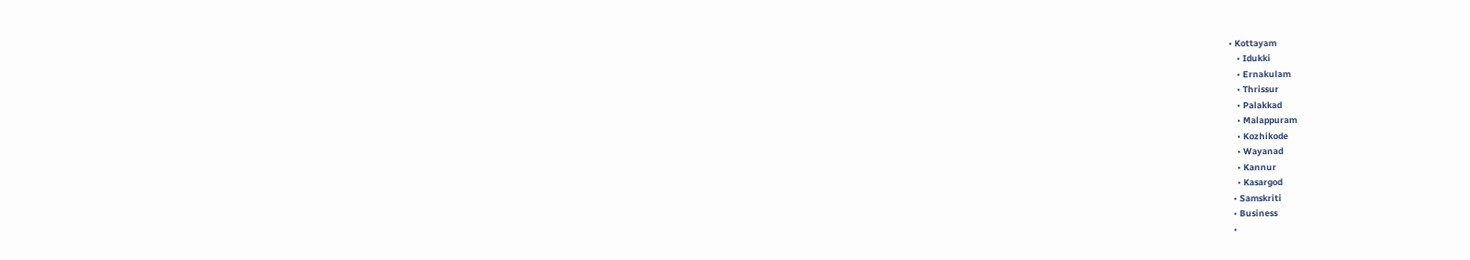• Kottayam
    • Idukki
    • Ernakulam
    • Thrissur
    • Palakkad
    • Malappuram
    • Kozhikode
    • Wayanad
    • Kannur
    • Kasargod
  • Samskriti
  • Business
  •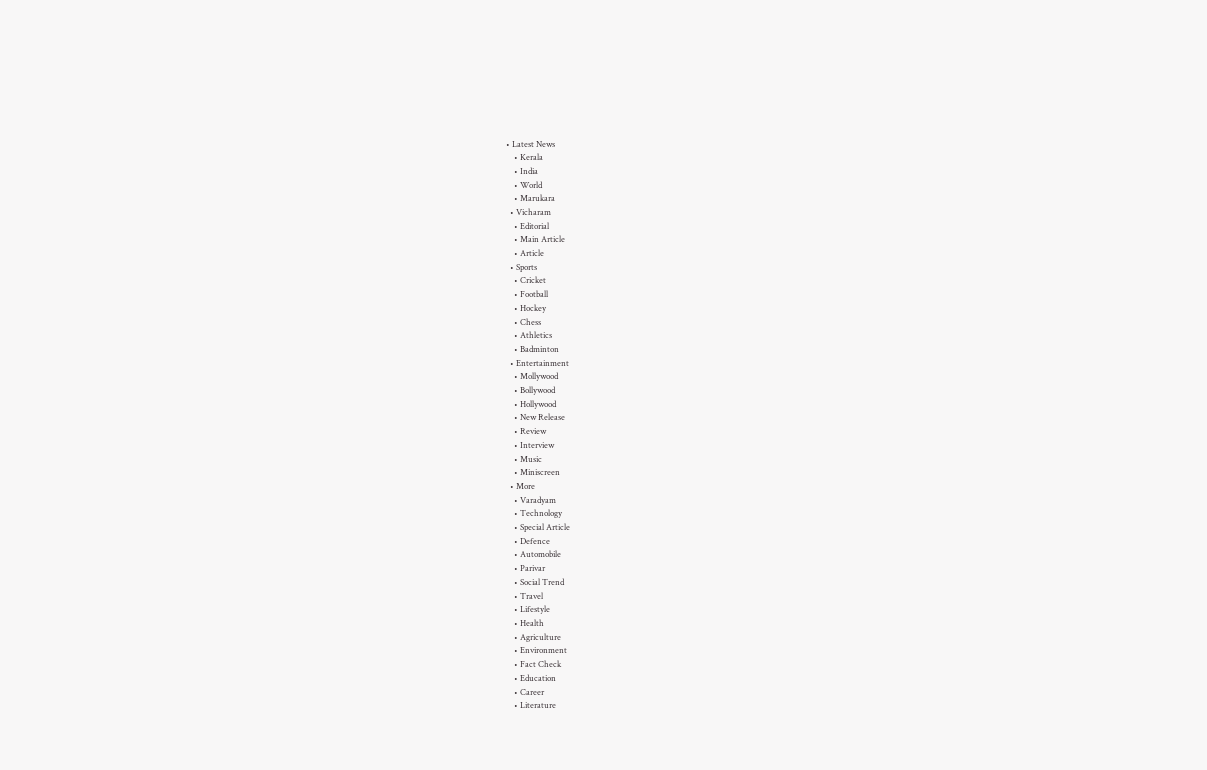• Latest News
    • Kerala
    • India
    • World
    • Marukara
  • Vicharam
    • Editorial
    • Main Article
    • Article
  • Sports
    • Cricket
    • Football
    • Hockey
    • Chess
    • Athletics
    • Badminton
  • Entertainment
    • Mollywood
    • Bollywood
    • Hollywood
    • New Release
    • Review
    • Interview
    • Music
    • Miniscreen
  • More
    • Varadyam
    • Technology
    • Special Article
    • Defence
    • Automobile
    • Parivar
    • Social Trend
    • Travel
    • Lifestyle
    • Health
    • Agriculture
    • Environment
    • Fact Check
    • Education
    • Career
    • Literature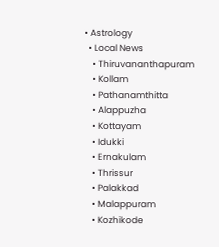• Astrology
  • Local News
    • Thiruvananthapuram
    • Kollam
    • Pathanamthitta
    • Alappuzha
    • Kottayam
    • Idukki
    • Ernakulam
    • Thrissur
    • Palakkad
    • Malappuram
    • Kozhikode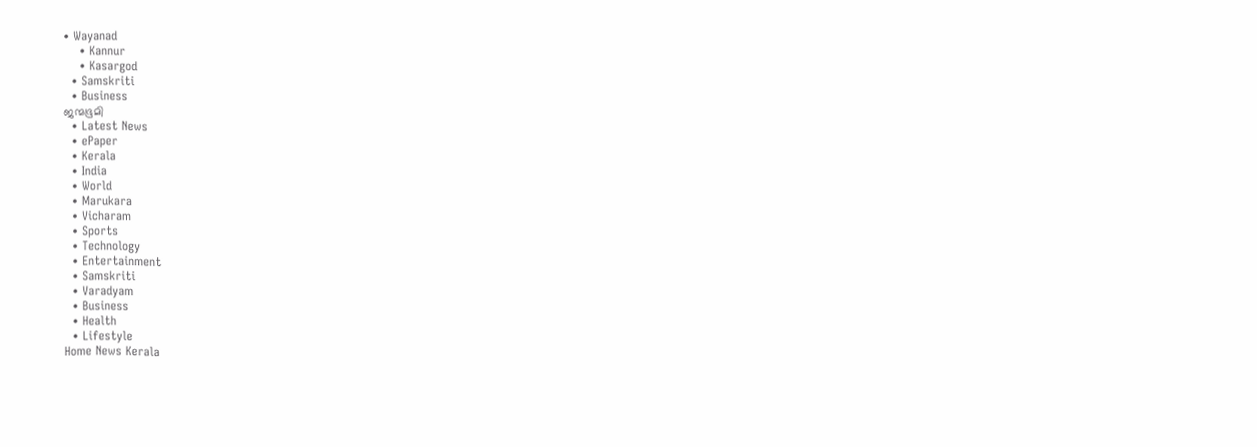• Wayanad
    • Kannur
    • Kasargod
  • Samskriti
  • Business
ജന്മഭൂമി
  • Latest News
  • ePaper
  • Kerala
  • India
  • World
  • Marukara
  • Vicharam
  • Sports
  • Technology
  • Entertainment
  • Samskriti
  • Varadyam
  • Business
  • Health
  • Lifestyle
Home News Kerala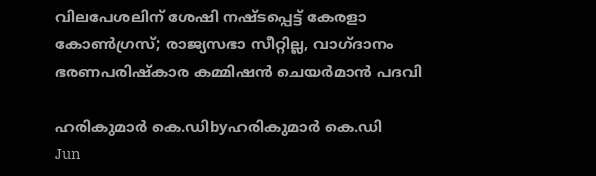വിലപേശലിന് ശേഷി നഷ്ടപ്പെട്ട് കേരളാ കോണ്‍ഗ്രസ്; രാജ്യസഭാ സീറ്റില്ല, വാഗ്ദാനം ഭരണപരിഷ്‌കാര കമ്മിഷന്‍ ചെയര്‍മാന്‍ പദവി

ഹരികുമാര്‍ കെ.ഡിbyഹരികുമാര്‍ കെ.ഡി
Jun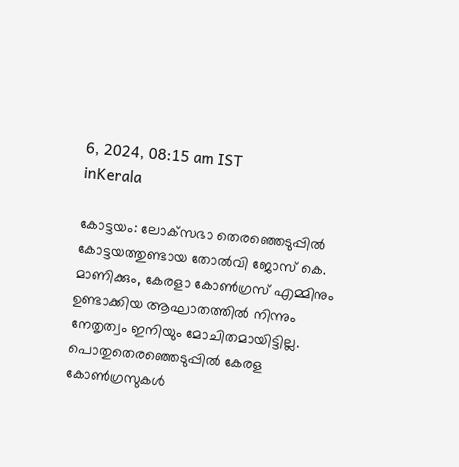6, 2024, 08:15 am IST
inKerala

കോട്ടയം: ലോക്‌സഭാ തെരഞ്ഞെടുപ്പില്‍ കോട്ടയത്തുണ്ടായ തോല്‍വി ജോസ് കെ. മാണിക്കും, കേരളാ കോണ്‍ഗ്രസ് എമ്മിനും ഉണ്ടാക്കിയ ആഘാതത്തില്‍ നിന്നും നേതൃത്വം ഇനിയും മോചിതമായിട്ടില്ല. പൊതുതെരഞ്ഞെടുപ്പില്‍ കേരള കോണ്‍ഗ്രസുകള്‍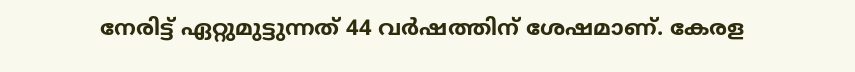നേരിട്ട് ഏറ്റുമുട്ടുന്നത് 44 വര്‍ഷത്തിന് ശേഷമാണ്. കേരള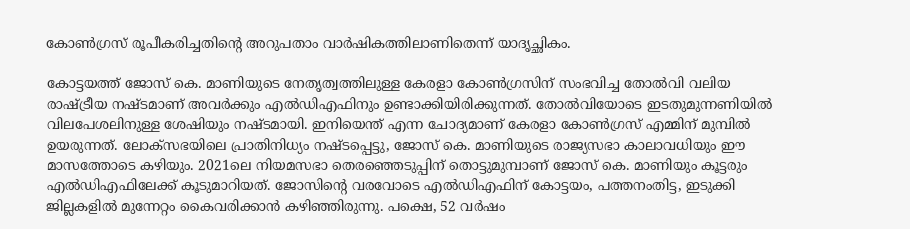കോണ്‍ഗ്രസ് രൂപീകരിച്ചതിന്റെ അറുപതാം വാര്‍ഷികത്തിലാണിതെന്ന് യാദൃച്ഛികം.

കോട്ടയത്ത് ജോസ് കെ. മാണിയുടെ നേതൃത്വത്തിലുള്ള കേരളാ കോണ്‍ഗ്രസിന് സംഭവിച്ച തോല്‍വി വലിയ രാഷ്‌ട്രീയ നഷ്ടമാണ് അവര്‍ക്കും എല്‍ഡിഎഫിനും ഉണ്ടാക്കിയിരിക്കുന്നത്. തോല്‍വിയോടെ ഇടതുമുന്നണിയില്‍ വിലപേശലിനുള്ള ശേഷിയും നഷ്ടമായി. ഇനിയെന്ത് എന്ന ചോദ്യമാണ് കേരളാ കോണ്‍ഗ്രസ് എമ്മിന് മുമ്പില്‍ ഉയരുന്നത്. ലോക്‌സഭയിലെ പ്രാതിനിധ്യം നഷ്ടപ്പെട്ടു, ജോസ് കെ. മാണിയുടെ രാജ്യസഭാ കാലാവധിയും ഈ മാസത്തോടെ കഴിയും. 2021ലെ നിയമസഭാ തെരഞ്ഞെടുപ്പിന് തൊട്ടുമുമ്പാണ് ജോസ് കെ. മാണിയും കൂട്ടരും എല്‍ഡിഎഫിലേക്ക് കൂടുമാറിയത്. ജോസിന്റെ വരവോടെ എല്‍ഡിഎഫിന് കോട്ടയം, പത്തനംതിട്ട, ഇടുക്കി ജില്ലകളില്‍ മുന്നേറ്റം കൈവരിക്കാന്‍ കഴിഞ്ഞിരുന്നു. പക്ഷെ, 52 വര്‍ഷം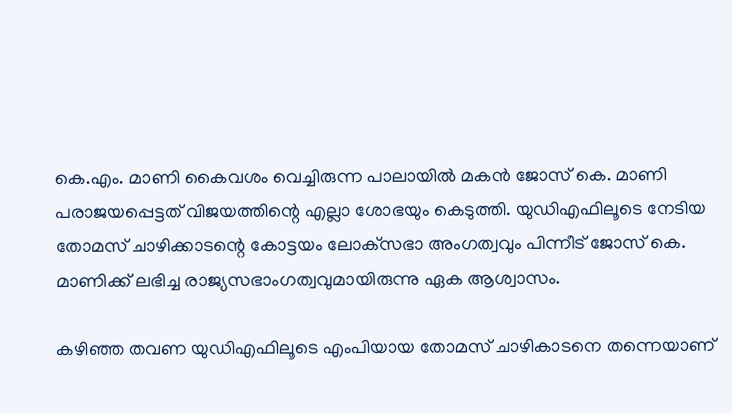കെ.എം. മാണി കൈവശം വെച്ചിരുന്ന പാലായില്‍ മകന്‍ ജോസ് കെ. മാണി പരാജയപ്പെട്ടത് വിജയത്തിന്റെ എല്ലാ ശോഭയും കെടുത്തി. യുഡിഎഫിലൂടെ നേടിയ തോമസ് ചാഴിക്കാടന്റെ കോട്ടയം ലോക്‌സഭാ അംഗത്വവും പിന്നീട് ജോസ് കെ. മാണിക്ക് ലഭിച്ച രാജ്യസഭാംഗത്വവുമായിരുന്നു ഏക ആശ്വാസം.

കഴിഞ്ഞ തവണ യുഡിഎഫിലൂടെ എംപിയായ തോമസ് ചാഴികാടനെ തന്നെയാണ്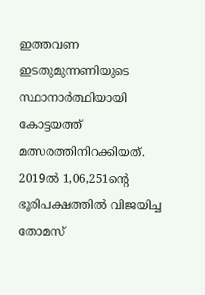ഇത്തവണ ഇടതുമുന്നണിയുടെ സ്ഥാനാര്‍ത്ഥിയായി കോട്ടയത്ത് മത്സരത്തിനിറക്കിയത്. 2019ല്‍ 1,06,251ന്റെ ഭൂരിപക്ഷത്തില്‍ വിജയിച്ച തോമസ്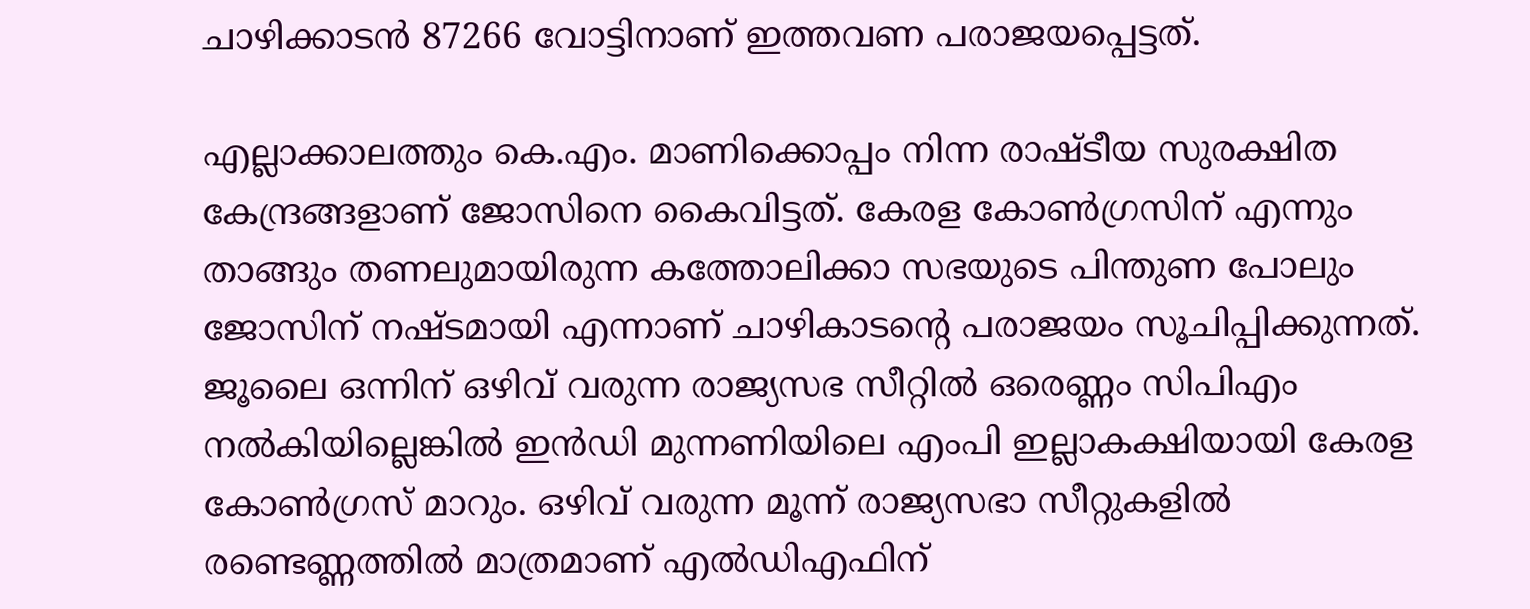ചാഴിക്കാടന്‍ 87266 വോട്ടിനാണ് ഇത്തവണ പരാജയപ്പെട്ടത്.

എല്ലാക്കാലത്തും കെ.എം. മാണിക്കൊപ്പം നിന്ന രാഷ്ടീയ സുരക്ഷിത കേന്ദ്രങ്ങളാണ് ജോസിനെ കൈവിട്ടത്. കേരള കോണ്‍ഗ്രസിന് എന്നും താങ്ങും തണലുമായിരുന്ന കത്തോലിക്കാ സഭയുടെ പിന്തുണ പോലും ജോസിന് നഷ്ടമായി എന്നാണ് ചാഴികാടന്റെ പരാജയം സൂചിപ്പിക്കുന്നത്. ജൂലൈ ഒന്നിന് ഒഴിവ് വരുന്ന രാജ്യസഭ സീറ്റില്‍ ഒരെണ്ണം സിപിഎം നല്‍കിയില്ലെങ്കില്‍ ഇന്‍ഡി മുന്നണിയിലെ എംപി ഇല്ലാകക്ഷിയായി കേരള കോണ്‍ഗ്രസ് മാറും. ഒഴിവ് വരുന്ന മൂന്ന് രാജ്യസഭാ സീറ്റുകളില്‍ രണ്ടെണ്ണത്തില്‍ മാത്രമാണ് എല്‍ഡിഎഫിന്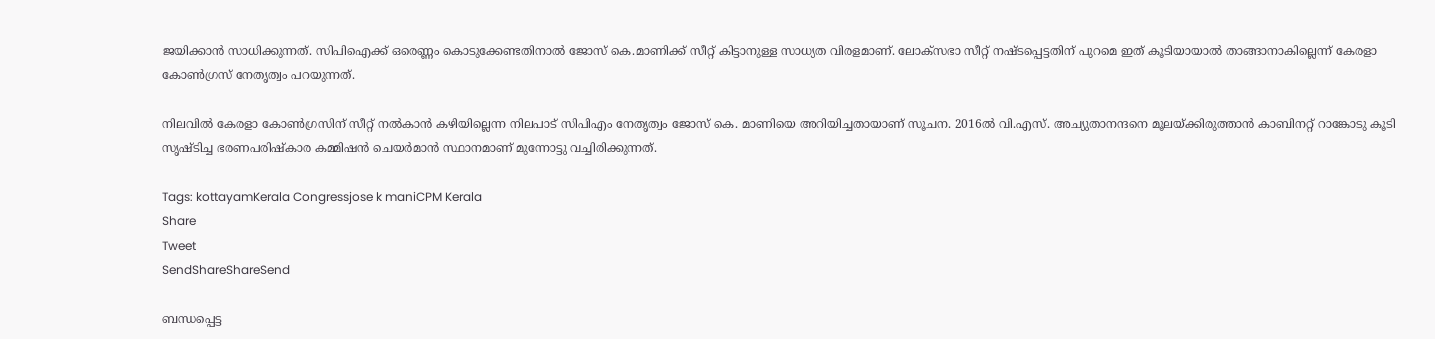ജയിക്കാന്‍ സാധിക്കുന്നത്. സിപിഐക്ക് ഒരെണ്ണം കൊടുക്കേണ്ടതിനാല്‍ ജോസ് കെ.മാണിക്ക് സീറ്റ് കിട്ടാനുള്ള സാധ്യത വിരളമാണ്. ലോക്‌സഭാ സീറ്റ് നഷ്ടപ്പെട്ടതിന് പുറമെ ഇത് കൂടിയായാല്‍ താങ്ങാനാകില്ലെന്ന് കേരളാ കോണ്‍ഗ്രസ് നേതൃത്വം പറയുന്നത്.

നിലവില്‍ കേരളാ കോണ്‍ഗ്രസിന് സീറ്റ് നല്‍കാന്‍ കഴിയില്ലെന്ന നിലപാട് സിപിഎം നേതൃത്വം ജോസ് കെ. മാണിയെ അറിയിച്ചതായാണ് സൂചന. 2016ല്‍ വി.എസ്. അച്യുതാനന്ദനെ മൂലയ്‌ക്കിരുത്താന്‍ കാബിനറ്റ് റാങ്കോടു കൂടി സൃഷ്ടിച്ച ഭരണപരിഷ്‌കാര കമ്മിഷന്‍ ചെയര്‍മാന്‍ സ്ഥാനമാണ് മുന്നോട്ടു വച്ചിരിക്കുന്നത്.

Tags: kottayamKerala Congressjose k maniCPM Kerala
Share
Tweet
SendShareShareSend

ബന്ധപ്പെട്ട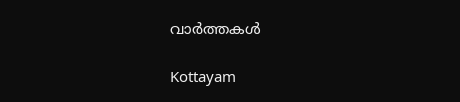വാര്‍ത്തകള്‍

Kottayam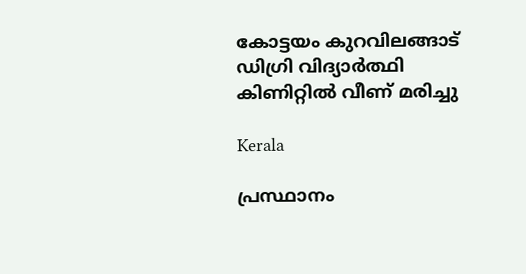കോട്ടയം കുറവിലങ്ങാട് ഡിഗ്രി വിദ്യാര്‍ത്ഥി കിണിറ്റില്‍ വീണ് മരിച്ചു

Kerala

പ്രസ്ഥാനം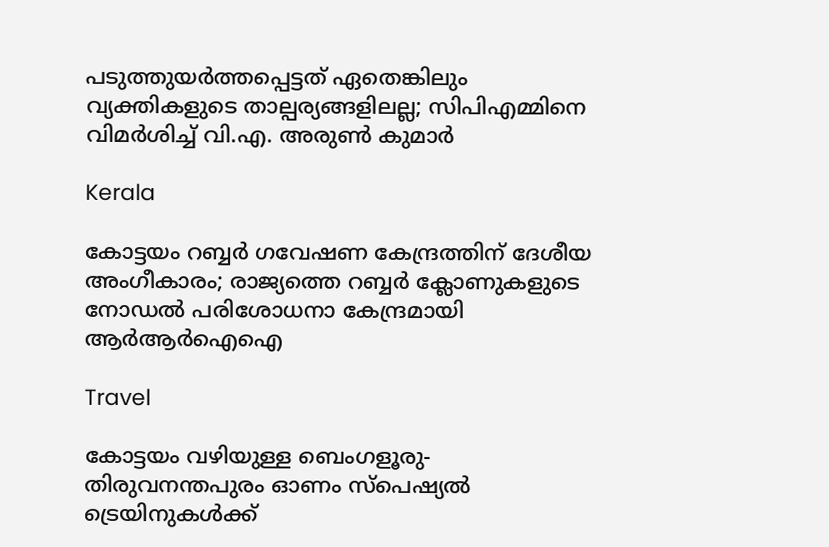പടുത്തുയര്‍ത്തപ്പെട്ടത് ഏതെങ്കിലും വ്യക്തികളുടെ താല്പര്യങ്ങളിലല്ല; സിപിഎമ്മിനെ വിമര്‍ശിച്ച് വി.എ. അരുണ്‍ കുമാര്‍

Kerala

കോട്ടയം റബ്ബർ ഗവേഷണ കേന്ദ്രത്തിന് ദേശീയ അംഗീകാരം; രാജ്യത്തെ റബ്ബർ ക്ലോണുകളുടെ നോഡൽ പരിശോധനാ കേന്ദ്രമായി ആർആർഐഐ

Travel

കോട്ടയം വഴിയുള്ള ബെംഗളൂരു- തിരുവനന്തപുരം ഓണം സ്‌പെഷ്യല്‍ ട്രെയിനുകള്‍ക്ക്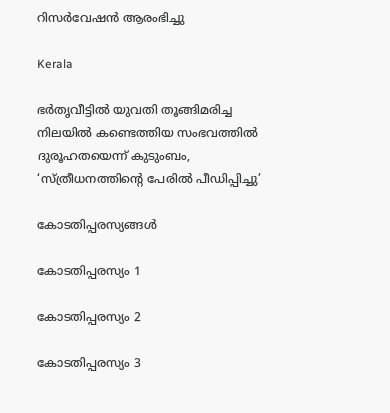റിസര്‍വേഷന്‍ ആരംഭിച്ചു

Kerala

ഭര്‍തൃവീട്ടില്‍ യുവതി തൂങ്ങിമരിച്ച നിലയില്‍ കണ്ടെത്തിയ സംഭവത്തില്‍ ദുരൂഹതയെന്ന് കുടുംബം, ‘സ്ത്രീധനത്തിന്റെ പേരില്‍ പീഡിപ്പിച്ചു’

കോടതിപ്പരസ്യങ്ങള്‍

കോടതിപ്പരസ്യം 1

കോടതിപ്പരസ്യം 2

കോടതിപ്പരസ്യം 3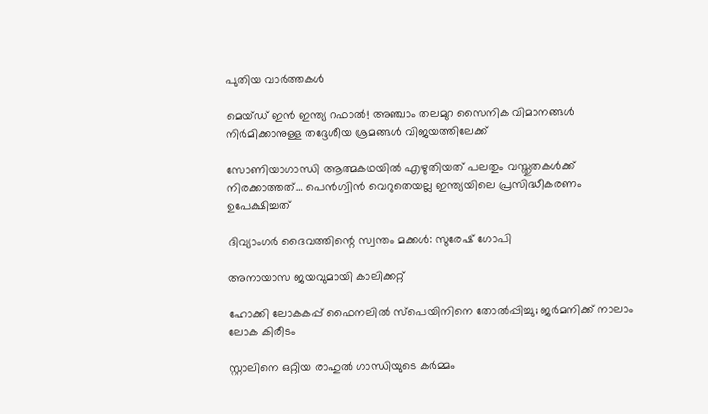പുതിയ വാര്‍ത്തകള്‍

മെയ്ഡ് ഇന്‍ ഇന്ത്യ റഫാല്‍! അഞ്ചാം തലമുറ സൈനിക വിമാനങ്ങള്‍ നിര്‍മിക്കാനുള്ള തദ്ദേശീയ ശ്രമങ്ങള്‍ വിജയത്തിലേക്ക്

സോണിയാഗാന്ധി ആത്മകഥയില്‍ എഴുതിയത് പലതും വസ്തുതകള്‍ക്ക് നിരക്കാത്തത്… പെന്‍ഗ്വിന്‍ വെറുതെയല്ല ഇന്ത്യയിലെ പ്രസിദ്ധീകരണം ഉപേക്ഷിച്ചത്

ദിവ്യാംഗര്‍ ദൈവത്തിന്റെ സ്വന്തം മക്കള്‍: സുരേഷ് ഗോപി

അനായാസ ജയവുമായി കാലിക്കറ്റ്

ഹോക്കി ലോകകപ്പ് ഫൈനലില്‍ സ്‌പെയിനിനെ തോല്‍പ്പിച്ചു; ജര്‍മനിക്ക് നാലാം ലോക കിരീടം

സ്റ്റാലിനെ ഒറ്റിയ രാഹുല്‍ ഗാന്ധിയുടെ കര്‍മ്മം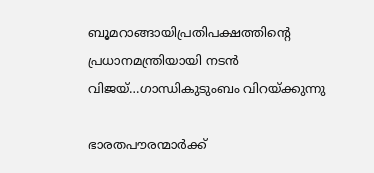ബൂമറാങ്ങായിപ്രതിപക്ഷത്തിന്റെ പ്രധാനമന്ത്രിയായി നടന്‍ വിജയ്…ഗാന്ധികുടുംബം വിറയ്‌ക്കുന്നു

ഭാരതപൗരന്മാര്‍ക്ക്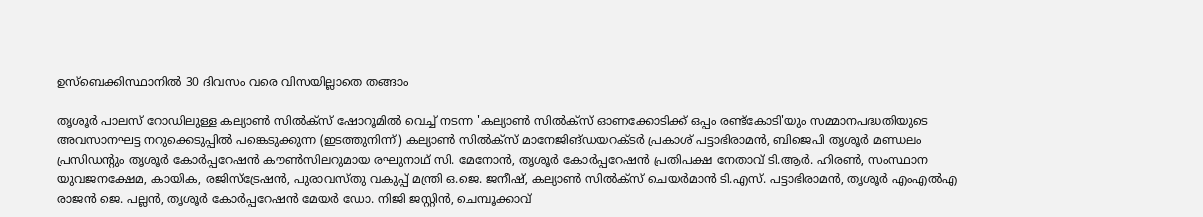ഉസ്ബെക്കിസ്ഥാനില്‍ 30 ദിവസം വരെ വിസയില്ലാതെ തങ്ങാം

തൃശൂര്‍ പാലസ് റോഡിലുള്ള കല്യാണ്‍ സില്‍ക്‌സ് ഷോറൂമില്‍ വെച്ച് നടന്ന 'കല്യാണ്‍ സില്‍ക്‌സ് ഓണക്കോടിക്ക് ഒപ്പം രണ്ട്‌കോടി'യും സമ്മാനപദ്ധതിയുടെ അവസാനഘട്ട നറുക്കെടുപ്പില്‍ പങ്കെടുക്കുന്ന (ഇടത്തുനിന്ന്) കല്യാണ്‍ സില്‍ക്‌സ് മാനേജിങ്ഡയറക്ടര്‍ പ്രകാശ് പട്ടാഭിരാമന്‍, ബിജെപി തൃശൂര്‍ മണ്ഡലം പ്രസിഡന്റും തൃശൂര്‍ കോര്‍പ്പറേഷന്‍ കൗണ്‍സിലറുമായ രഘുനാഥ് സി. മേനോന്‍, തൃശൂര്‍ കോര്‍പ്പറേഷന്‍ പ്രതിപക്ഷ നേതാവ് ടി.ആര്‍. ഹിരണ്‍, സംസ്ഥാന യുവജനക്ഷേമ, കായിക, രജിസ്‌ട്രേഷന്‍, പുരാവസ്തു വകുപ്പ് മന്ത്രി ഒ.ജെ. ജനീഷ്, കല്യാണ്‍ സില്‍ക്‌സ് ചെയര്‍മാന്‍ ടി.എസ്. പട്ടാഭിരാമന്‍, തൃശൂര്‍ എംഎല്‍എ രാജന്‍ ജെ. പല്ലന്‍, തൃശൂര്‍ കോര്‍പ്പറേഷന്‍ മേയര്‍ ഡോ. നിജി ജസ്റ്റിന്‍, ചെമ്പൂക്കാവ്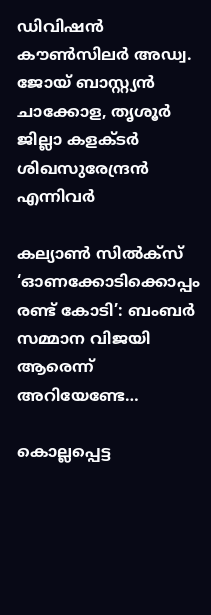ഡിവിഷന്‍ കൗണ്‍സിലര്‍ അഡ്വ. ജോയ് ബാസ്റ്റ്യന്‍ ചാക്കോള, തൃശൂര്‍ ജില്ലാ കളക്ടര്‍ ശിഖസുരേന്ദ്രന്‍ എന്നിവര്‍

കല്യാണ്‍ സില്‍ക്‌സ് ‘ഓണക്കോടിക്കൊപ്പം രണ്ട് കോടി’: ബംബര്‍ സമ്മാന വിജയി ആരെന്ന് അറിയേണ്ടേ…

കൊല്ലപ്പെട്ട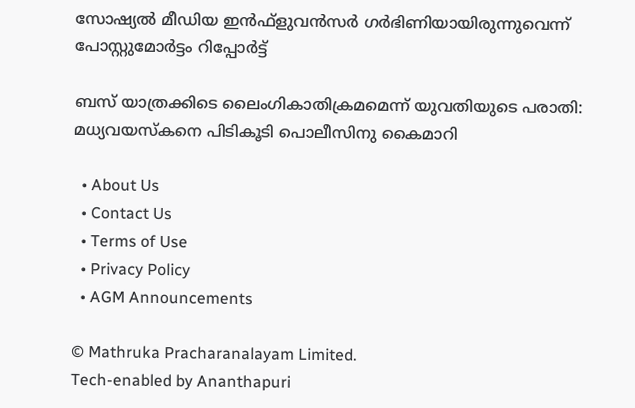സോഷ്യല്‍ മീഡിയ ഇന്‍ഫ്‌ളുവന്‍സര്‍ ഗര്‍ഭിണിയായിരുന്നുവെന്ന് പോസ്റ്റുമോര്‍ട്ടം റിപ്പോര്‍ട്ട്

ബസ് യാത്രക്കിടെ ലൈംഗികാതിക്രമമെന്ന് യുവതിയുടെ പരാതി: മധ്യവയസ്‌കനെ പിടികൂടി പൊലീസിനു കൈമാറി

  • About Us
  • Contact Us
  • Terms of Use
  • Privacy Policy
  • AGM Announcements

© Mathruka Pracharanalayam Limited.
Tech-enabled by Ananthapuri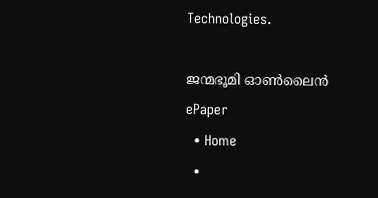Technologies.

ജന്മഭൂമി ഓണ്‍ലൈന്‍
ePaper
  • Home
  •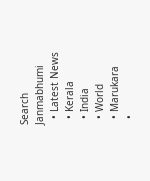Search Janmabhumi
  • Latest News
  • Kerala
  • India
  • World
  • Marukara
  •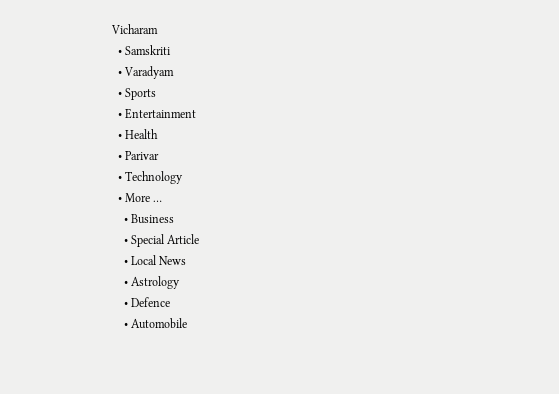Vicharam
  • Samskriti
  • Varadyam
  • Sports
  • Entertainment
  • Health
  • Parivar
  • Technology
  • More …
    • Business
    • Special Article
    • Local News
    • Astrology
    • Defence
    • Automobile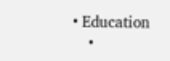• Education
    •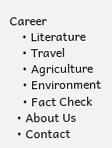Career
    • Literature
    • Travel
    • Agriculture
    • Environment
    • Fact Check
  • About Us
  • Contact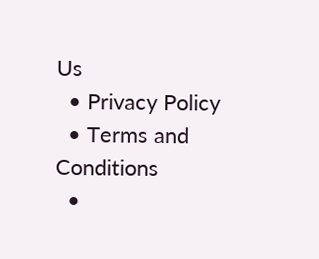Us
  • Privacy Policy
  • Terms and Conditions
  •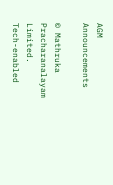AGM Announcements

© Mathruka Pracharanalayam Limited.
Tech-enabled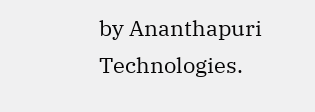by Ananthapuri Technologies.